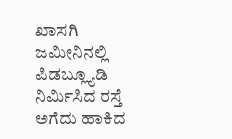ಖಾಸಗಿ ಜಮೀನಿನಲ್ಲಿ ಪಿಡಬ್ಲ್ಯೂಡಿ ನಿರ್ಮಿಸಿದ ರಸ್ತೆ ಅಗೆದು ಹಾಕಿದ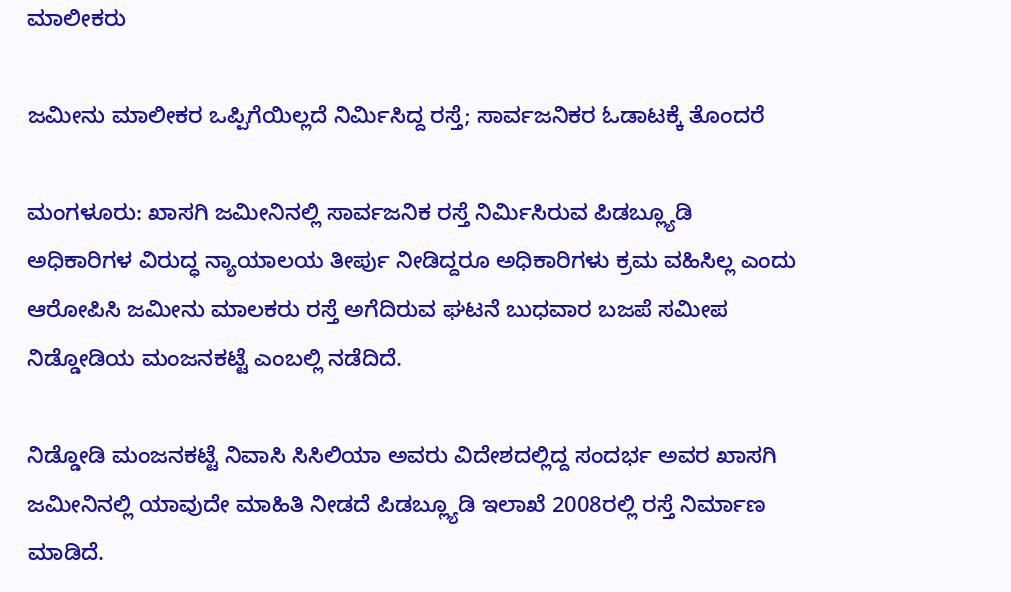ಮಾಲೀಕರು

ಜಮೀನು ಮಾಲೀಕರ ಒಪ್ಪಿಗೆಯಿಲ್ಲದೆ ನಿರ್ಮಿಸಿದ್ದ ರಸ್ತೆ; ಸಾರ್ವಜನಿಕರ ಓಡಾಟಕ್ಕೆ ತೊಂದರೆ

ಮಂಗಳೂರು: ಖಾಸಗಿ ಜಮೀನಿನಲ್ಲಿ ಸಾರ್ವಜನಿಕ ರಸ್ತೆ ನಿರ್ಮಿಸಿರುವ ಪಿಡಬ್ಲ್ಯೂಡಿ ಅಧಿಕಾರಿಗಳ ವಿರುದ್ಧ ನ್ಯಾಯಾಲಯ ತೀರ್ಪು ನೀಡಿದ್ದರೂ ಅಧಿಕಾರಿಗಳು ಕ್ರಮ ವಹಿಸಿಲ್ಲ ಎಂದು ಆರೋಪಿಸಿ ಜಮೀನು ಮಾಲಕರು ರಸ್ತೆ ಅಗೆದಿರುವ ಘಟನೆ ಬುಧವಾರ ಬಜಪೆ ಸಮೀಪ ನಿಡ್ಡೋಡಿಯ ಮಂಜನಕಟ್ಟೆ ಎಂಬಲ್ಲಿ ನಡೆದಿದೆ.

ನಿಡ್ಡೋಡಿ ಮಂಜನಕಟ್ಟೆ ನಿವಾಸಿ ಸಿಸಿಲಿಯಾ ಅವರು ವಿದೇಶದಲ್ಲಿದ್ದ ಸಂದರ್ಭ ಅವರ ಖಾಸಗಿ ಜಮೀನಿನಲ್ಲಿ ಯಾವುದೇ ಮಾಹಿತಿ ನೀಡದೆ ಪಿಡಬ್ಲ್ಯೂಡಿ ಇಲಾಖೆ 2008ರಲ್ಲಿ ರಸ್ತೆ ನಿರ್ಮಾಣ ಮಾಡಿದೆ.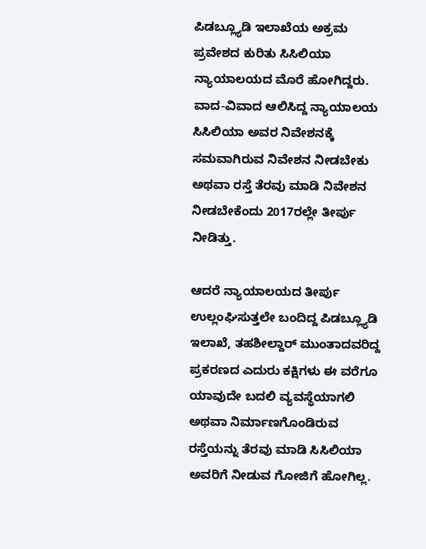ಪಿಡಬ್ಲ್ಯೂಡಿ ಇಲಾಖೆಯ ಅಕ್ರಮ ಪ್ರವೇಶದ ಕುರಿತು ಸಿಸಿಲಿಯಾ ನ್ಯಾಯಾಲಯದ ಮೊರೆ ಹೋಗಿದ್ದರು. ವಾದ-ವಿವಾದ ಆಲಿಸಿದ್ದ ನ್ಯಾಯಾಲಯ ಸಿಸಿಲಿಯಾ ಅವರ ನಿವೇಶನಕ್ಕೆ ಸಮವಾಗಿರುವ ನಿವೇಶನ ನೀಡಬೇಕು ಅಥವಾ ರಸ್ತೆ ತೆರವು ಮಾಡಿ ನಿವೇಶನ ನೀಡಬೇಕೆಂದು 2017ರಲ್ಲೇ ತೀರ್ಪು ನೀಡಿತ್ತು.

ಆದರೆ ನ್ಯಾಯಾಲಯದ ತೀರ್ಪು ಉಲ್ಲಂಘಿಸುತ್ತಲೇ ಬಂದಿದ್ದ ಪಿಡಬ್ಲ್ಯೂಡಿ ಇಲಾಖೆ, ತಹಶೀಲ್ದಾರ್ ಮುಂತಾದವರಿದ್ದ ಪ್ರಕರಣದ ಎದುರು ಕಕ್ಷಿಗಳು ಈ ವರೆಗೂ ಯಾವುದೇ ಬದಲಿ ವ್ಯವಸ್ಥೆಯಾಗಲಿ ಅಥವಾ ನಿರ್ಮಾಣಗೊಂಡಿರುವ ರಸ್ತೆಯನ್ನು ತೆರವು ಮಾಡಿ ಸಿಸಿಲಿಯಾ ಅವರಿಗೆ ನೀಡುವ ಗೋಜಿಗೆ ಹೋಗಿಲ್ಲ.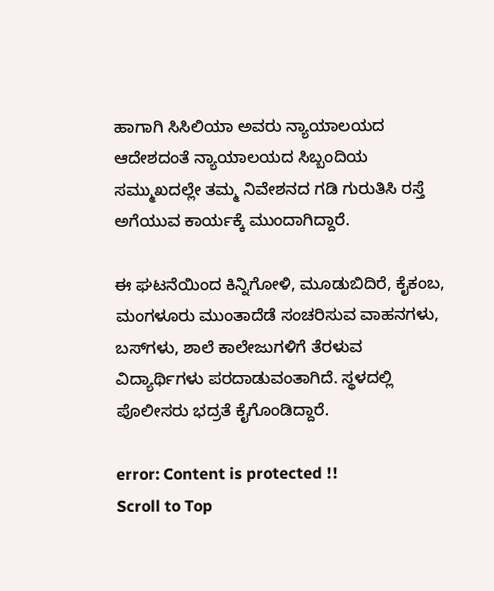ಹಾಗಾಗಿ ಸಿಸಿಲಿಯಾ ಅವರು ನ್ಯಾಯಾಲಯದ ಆದೇಶದಂತೆ ನ್ಯಾಯಾಲಯದ ಸಿಬ್ಬಂದಿಯ ಸಮ್ಮುಖದಲ್ಲೇ ತಮ್ಮ ನಿವೇಶನದ ಗಡಿ ಗುರುತಿಸಿ ರಸ್ತೆ ಅಗೆಯುವ ಕಾರ್ಯಕ್ಕೆ ಮುಂದಾಗಿದ್ದಾರೆ.

ಈ ಘಟನೆಯಿಂದ ಕಿನ್ನಿಗೋಳಿ, ಮೂಡುಬಿದಿರೆ, ಕೈಕಂಬ, ಮಂಗಳೂರು ಮುಂತಾದೆಡೆ ಸಂಚರಿಸುವ ವಾಹನಗಳು, ಬಸ್‌ಗಳು, ಶಾಲೆ ಕಾಲೇಜುಗಳಿಗೆ ತೆರಳುವ ವಿದ್ಯಾರ್ಥಿಗಳು ಪರದಾಡುವಂತಾಗಿದೆ. ಸ್ಥಳದಲ್ಲಿ ಪೊಲೀಸರು ಭದ್ರತೆ ಕೈಗೊಂಡಿದ್ದಾರೆ.

error: Content is protected !!
Scroll to Top